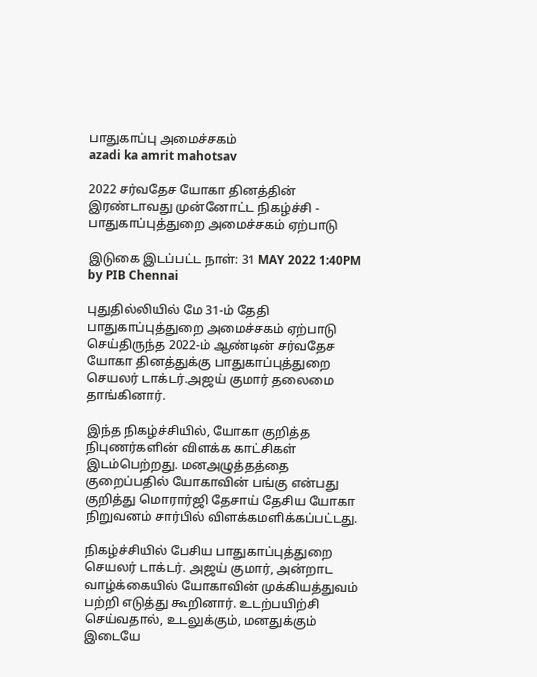பாதுகாப்பு அமைச்சகம்
azadi ka amrit mahotsav

2022 சர்வதேச யோகா தினத்தின் இரண்டாவது முன்னோட்ட நிகழ்ச்சி - பாதுகாப்புத்துறை அமைச்சகம் ஏற்பாடு

இடுகை இடப்பட்ட நாள்: 31 MAY 2022 1:40PM by PIB Chennai

புதுதில்லியில் மே 31-ம் தேதி பாதுகாப்புத்துறை அமைச்சகம் ஏற்பாடு செய்திருந்த 2022-ம் ஆண்டின் சர்வதேச யோகா தினத்துக்கு பாதுகாப்புத்துறை செயலர் டாக்டர்.அஜய் குமார் தலைமை தாங்கினார்.

இந்த நிகழ்ச்சியில், யோகா குறித்த நிபுணர்களின் விளக்க காட்சிகள் இடம்பெற்றது. மனஅழுத்தத்தை குறைப்பதில் யோகாவின் பங்கு என்பது குறித்து மொரார்ஜி தேசாய் தேசிய யோகா நிறுவனம் சார்பில் விளக்கமளிக்கப்பட்டது.

நிகழ்ச்சியில் பேசிய பாதுகாப்புத்துறை செயலர் டாக்டர். அஜய் குமார், அன்றாட வாழ்க்கையில் யோகாவின் முக்கியத்துவம் பற்றி எடுத்து கூறினார். உடற்பயிற்சி செய்வதால், உடலுக்கும், மனதுக்கும் இடையே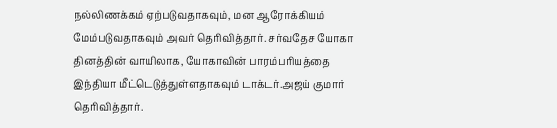நல்லிணக்கம் ஏற்படுவதாகவும், மன ஆரோக்கியம் மேம்படுவதாகவும் அவர் தெரிவித்தார். சர்வதேச யோகா தினத்தின் வாயிலாக, யோகாவின் பாரம்பரியத்தை இந்தியா மீட்டெடுத்துள்ளதாகவும் டாக்டர்.அஜய் குமார்  தெரிவித்தார்.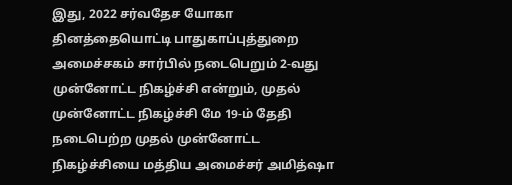இது, 2022 சர்வதேச யோகா தினத்தையொட்டி பாதுகாப்புத்துறை அமைச்சகம் சார்பில் நடைபெறும் 2-வது முன்னோட்ட நிகழ்ச்சி என்றும், முதல் முன்னோட்ட நிகழ்ச்சி மே 19-ம் தேதி நடைபெற்ற முதல் முன்னோட்ட நிகழ்ச்சியை மத்திய அமைச்சர் அமித்ஷா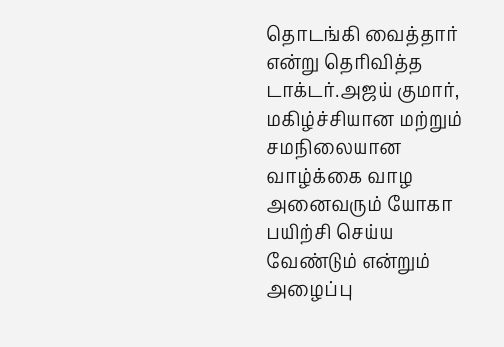தொடங்கி வைத்தார் என்று தெரிவித்த டாக்டர்.அஜய் குமார், மகிழ்ச்சியான மற்றும் சமநிலையான வாழ்க்கை வாழ அனைவரும் யோகா பயிற்சி செய்ய வேண்டும் என்றும் அழைப்பு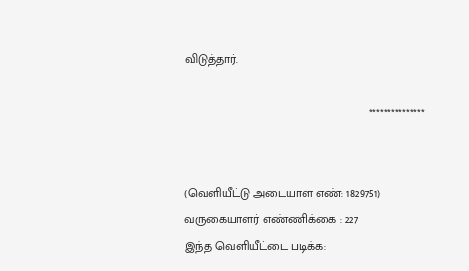விடுத்தார்.

                                                       ***************


(வெளியீட்டு அடையாள எண்: 1829751) வருகையாளர் எண்ணிக்கை : 227
இந்த வெளியீட்டை படிக்க: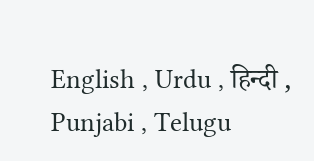English , Urdu , हिन्दी , Punjabi , Telugu